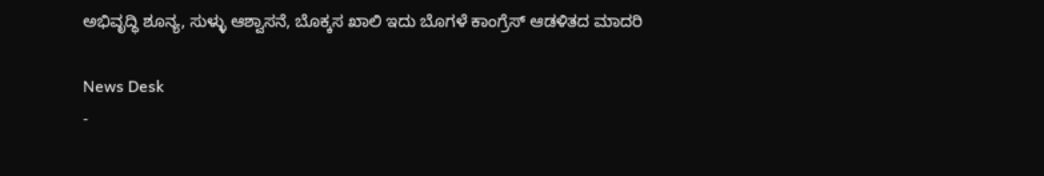ಅಭಿವೃದ್ಧಿ ಶೂನ್ಯ, ಸುಳ್ಳು ಆಶ್ವಾಸನೆ, ಬೊಕ್ಕಸ ಖಾಲಿ ಇದು ಬೊಗಳೆ ಕಾಂಗ್ರೆಸ್ ಆಡಳಿತದ ಮಾದರಿ

News Desk
-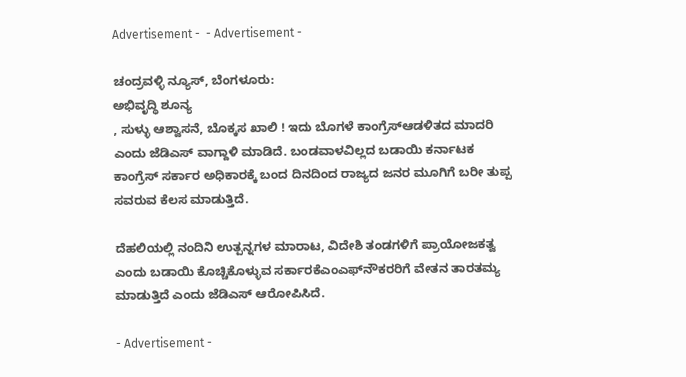Advertisement -  - Advertisement -

ಚಂದ್ರವಳ್ಳಿ ನ್ಯೂಸ್, ಬೆಂಗಳೂರು:
ಅಭಿವೃದ್ಧಿ ಶೂನ್ಯ
, ಸುಳ್ಳು ಆಶ್ವಾಸನೆ, ಬೊಕ್ಕಸ ಖಾಲಿ ! ಇದು ಬೊಗಳೆ ಕಾಂಗ್ರೆಸ್‌ಆಡಳಿತದ ಮಾದರಿ ಎಂದು ಜೆಡಿಎಸ್ ವಾಗ್ದಾಳಿ ಮಾಡಿದೆ. ಬಂಡವಾಳವಿಲ್ಲದ ಬಡಾಯಿ ಕರ್ನಾಟಕ ಕಾಂಗ್ರೆಸ್ ಸರ್ಕಾರ ಅಧಿಕಾರಕ್ಕೆ ಬಂದ ದಿನದಿಂದ ರಾಜ್ಯದ ಜನರ ಮೂಗಿಗೆ ಬರೀ ತುಪ್ಪ ಸವರುವ ಕೆಲಸ ಮಾಡುತ್ತಿದೆ.

ದೆಹಲಿಯಲ್ಲಿ ನಂದಿನಿ ಉತ್ಪನ್ನಗಳ ಮಾರಾಟ, ವಿದೇಶಿ ತಂಡಗಳಿಗೆ ಪ್ರಾಯೋಜಕತ್ವ ಎಂದು ಬಡಾಯಿ ಕೊಚ್ಚಿಕೊ‍ಳ್ಳುವ ಸರ್ಕಾರಕೆಎಂಎಫ್‌ನೌಕರರಿಗೆ ವೇತನ ತಾರತಮ್ಯ ಮಾಡುತ್ತಿದೆ ಎಂದು ಜೆಡಿಎಸ್ ಆರೋಪಿಸಿದೆ.

- Advertisement -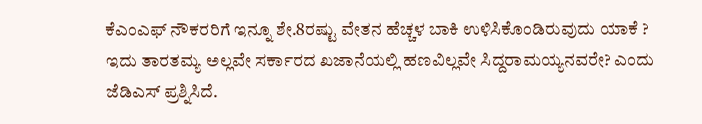ಕೆಎಂಎಫ್ ನೌಕರರಿಗೆ ಇನ್ನೂ ಶೇ.8ರಷ್ಟು ವೇತನ ಹೆಚ್ಚಳ ಬಾಕಿ ಉಳಿಸಿಕೊಂಡಿರುವುದು ಯಾಕೆ ? ಇದು ತಾರತಮ್ಯ ಅಲ್ಲವೇ ಸರ್ಕಾರದ ಖಜಾನೆಯಲ್ಲಿ ಹಣವಿಲ್ಲವೇ ಸಿದ್ದರಾಮಯ್ಯನವರೇ? ಎಂದು ಜೆಡಿಎಸ್ ಪ್ರಶ್ನಿಸಿದೆ.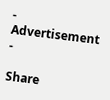- Advertisement -

Share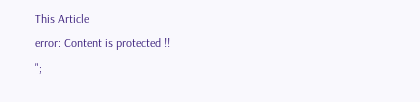This Article
error: Content is protected !!
";